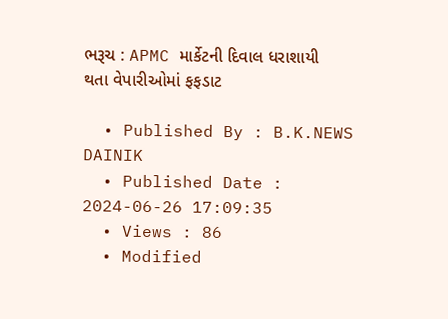ભરૂચ : APMC માર્કેટની દિવાલ ધરાશાયી થતા વેપારીઓમાં ફફડાટ

  • Published By : B.K.NEWS DAINIK
  • Published Date : 2024-06-26 17:09:35
  • Views : 86
  • Modified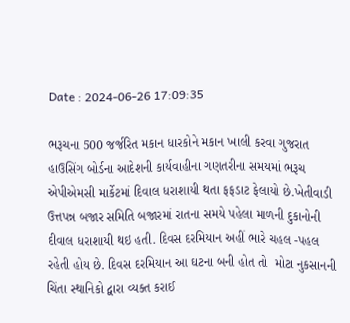Date : 2024-06-26 17:09:35

ભરૂચના 500 જર્જરિત મકાન ધારકોને મકાન ખાલી કરવા ગુજરાત હાઉસિંગ બોર્ડના આદેશની કાર્યવાહીના ગણતરીના સમયમાં ભરૂચ એપીએમસી માર્કેટમાં દિવાલ ધરાશાયી થતા ફફડાટ ફેલાયો છે.ખેતીવાડી ઉત્તપન્ન બજાર સમિતિ બજારમાં રાતના સમયે પહેલા માળની દુકાનોની દીવાલ ધરાશાયી થઇ હતી. દિવસ દરમિયાન અહીં ભારે ચહલ -પહલ રહેતી હોય છે. દિવસ દરમિયાન આ ઘટના બની હોત તો  મોટા નુકસાનની ચિંતા સ્થાનિકો દ્વારા વ્યક્ત કરાઈ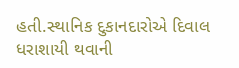હતી.સ્થાનિક દુકાનદારોએ દિવાલ ધરાશાયી થવાની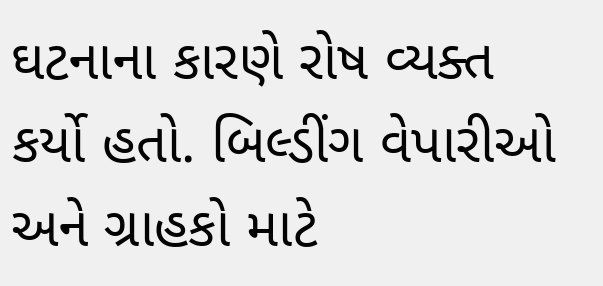ઘટનાના કારણે રોષ વ્યક્ત કર્યો હતો. બિલ્ડીંગ વેપારીઓ અને ગ્રાહકો માટે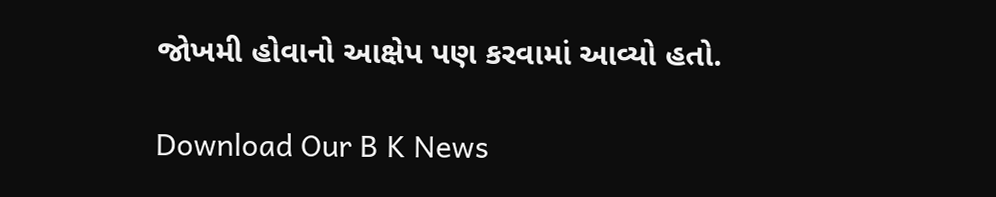જોખમી હોવાનો આક્ષેપ પણ કરવામાં આવ્યો હતો.

Download Our B K News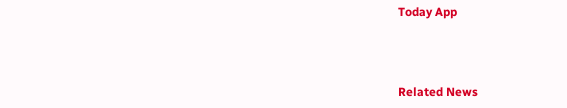Today App



Related News